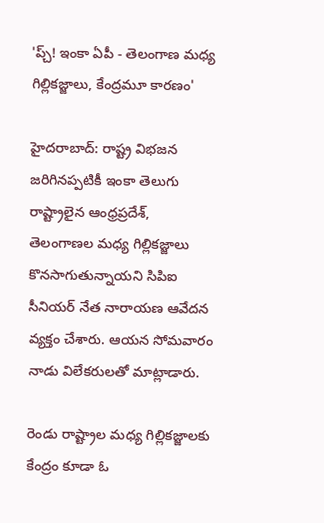'ప్చ్! ఇంకా ఏపీ - తెలంగాణ మధ్య గిల్లికజ్జాలు, కేంద్రమూ కారణం'

హైదరాబాద్: రాష్ట్ర విభజన జరిగినప్పటికీ ఇంకా తెలుగు రాష్ట్రాలైన ఆంధ్రప్రదేశ్, తెలంగాణల మధ్య గిల్లికజ్జాలు కొనసాగుతున్నాయని సిపిఐ సీనియర్ నేత నారాయణ ఆవేదన వ్యక్తం చేశారు. ఆయన సోమవారం నాడు విలేకరులతో మాట్లాడారు.

రెండు రాష్ట్రాల మధ్య గిల్లికజ్జాలకు కేంద్రం కూడా ఓ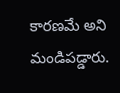కారణమే అని మండిపడ్డారు.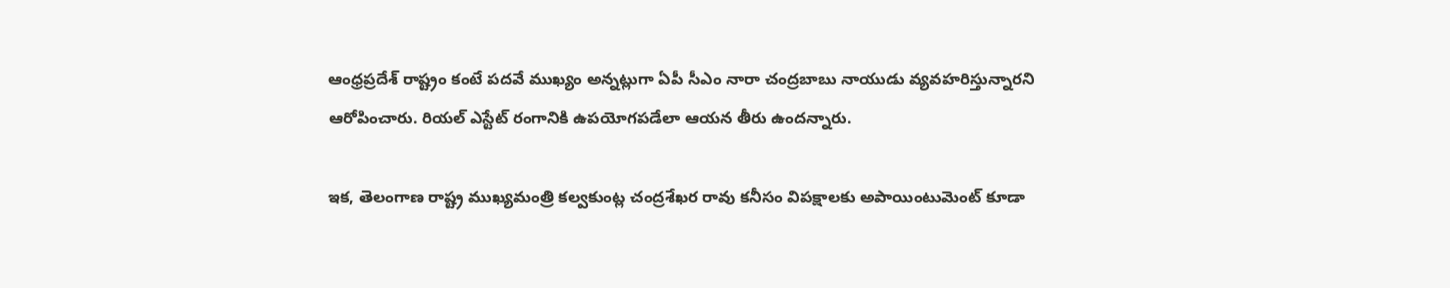ఆంధ్రప్రదేశ్ రాష్ట్రం కంటే పదవే ముఖ్యం అన్నట్లుగా ఏపీ సీఎం నారా చంద్రబాబు నాయుడు వ్యవహరిస్తున్నారని ఆరోపించారు. రియల్ ఎస్టేట్ రంగానికి ఉపయోగపడేలా ఆయన తీరు ఉందన్నారు.

ఇక, తెలంగాణ రాష్ట్ర ముఖ్యమంత్రి కల్వకుంట్ల చంద్రశేఖర రావు కనీసం విపక్షాలకు అపాయింటుమెంట్ కూడా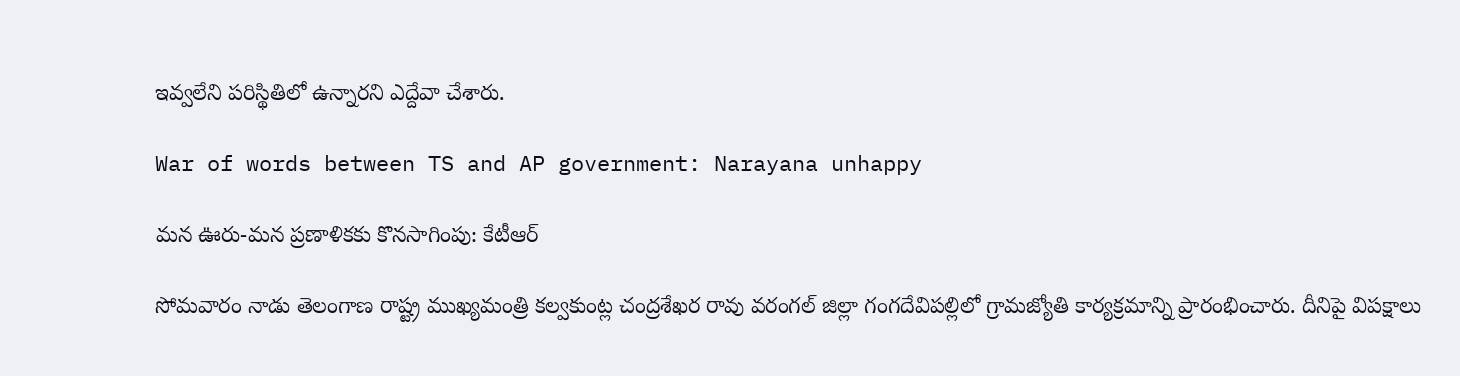ఇవ్వలేని పరిస్థితిలో ఉన్నారని ఎద్దేవా చేశారు.

War of words between TS and AP government: Narayana unhappy

మన ఊరు-మన ప్రణాళికకు కొనసాగింపు: కేటీఆర్

సోమవారం నాడు తెలంగాణ రాష్ట్ర ముఖ్యమంత్రి కల్వకుంట్ల చంద్రశేఖర రావు వరంగల్ జిల్లా గంగదేవిపల్లిలో గ్రామజ్యోతి కార్యక్రమాన్ని ప్రారంభించారు. దీనిపై విపక్షాలు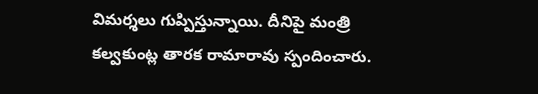విమర్శలు గుప్పిస్తున్నాయి. దీనిపై మంత్రి కల్వకుంట్ల తారక రామారావు స్పందించారు.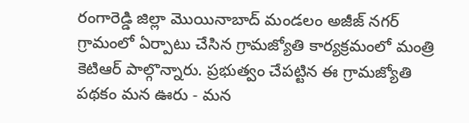రంగారెడ్డి జిల్లా మొయినాబాద్ మండలం అజీజ్ నగర్ గ్రామంలో ఏర్పాటు చేసిన గ్రామజ్యోతి కార్యక్రమంలో మంత్రి కెటిఆర్ పాల్గొన్నారు. ప్రభుత్వం చేపట్టిన ఈ గ్రామజ్యోతి పథకం మన ఊరు - మన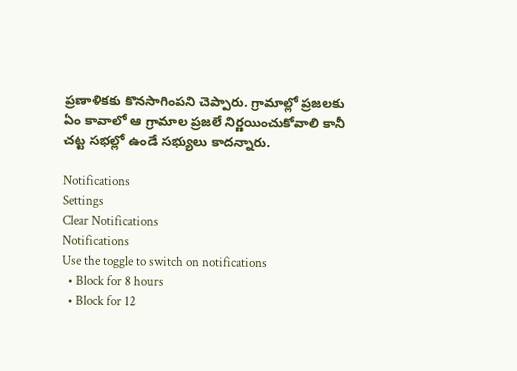ప్రణాళికకు కొనసాగింపని చెప్పారు. గ్రామాల్లో ప్రజలకు ఏం కావాలో ఆ గ్రామాల ప్రజలే నిర్ణయించుకోవాలి కానీ చట్ట సభల్లో ఉండే సభ్యులు కాదన్నారు.

Notifications
Settings
Clear Notifications
Notifications
Use the toggle to switch on notifications
  • Block for 8 hours
  • Block for 12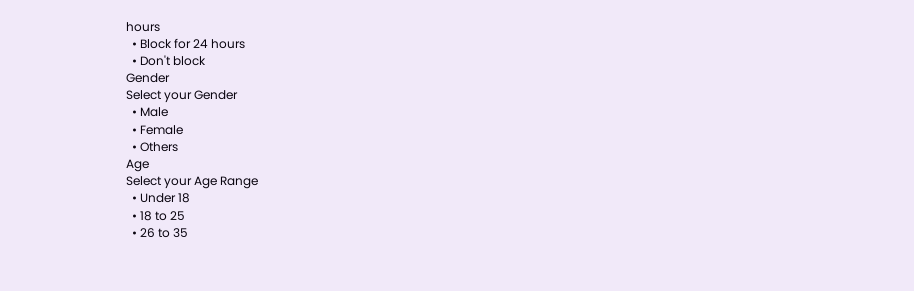hours
  • Block for 24 hours
  • Don't block
Gender
Select your Gender
  • Male
  • Female
  • Others
Age
Select your Age Range
  • Under 18
  • 18 to 25
  • 26 to 35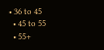• 36 to 45
  • 45 to 55
  • 55+